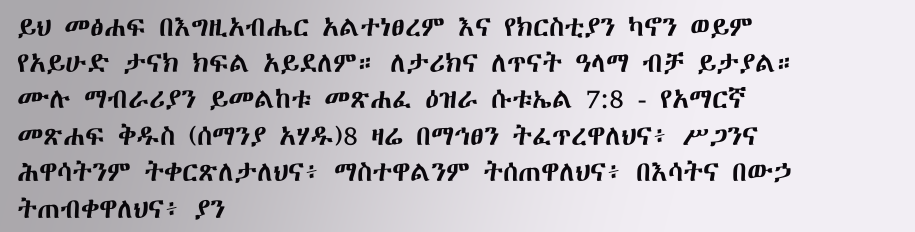ይህ መፅሐፍ በእግዚአብሔር አልተነፀረም እና የክርስቲያን ካኖን ወይም የአይሁድ ታናክ ክፍል አይደለም። ለታሪክና ለጥናት ዓላማ ብቻ ይታያል። ሙሉ ማብራሪያን ይመልከቱ መጽሐፈ ዕዝራ ሱቱኤል 7:8 - የአማርኛ መጽሐፍ ቅዱስ (ሰማንያ አሃዱ)8 ዛሬ በማኅፀን ትፈጥረዋለህና፥ ሥጋንና ሕዋሳትንም ትቀርጽለታለህና፥ ማስተዋልንም ትሰጠዋለህና፥ በእሳትና በውኃ ትጠብቀዋለህና፥ ያን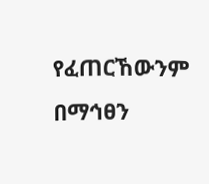የፈጠርኸውንም በማኅፀን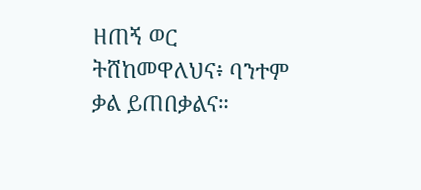ዘጠኝ ወር ትሸከመዋለህና፥ ባንተም ቃል ይጠበቃልና።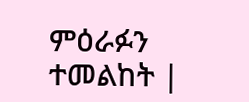ምዕራፉን ተመልከት |